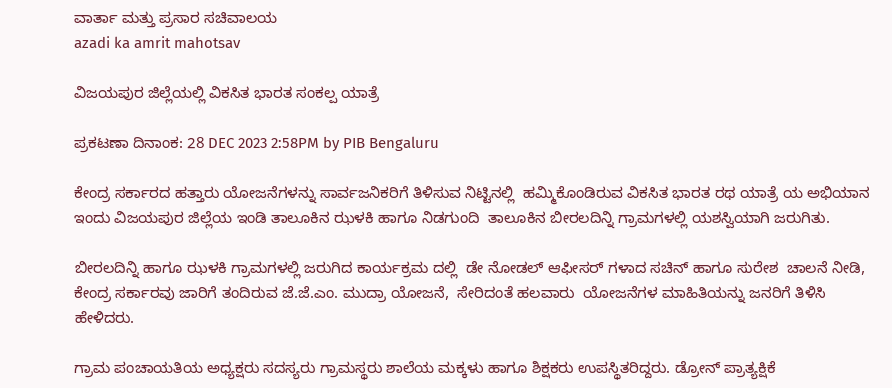ವಾರ್ತಾ ಮತ್ತು ಪ್ರಸಾರ ಸಚಿವಾಲಯ
azadi ka amrit mahotsav

ವಿಜಯಪುರ ಜಿಲ್ಲೆಯಲ್ಲಿ ವಿಕಸಿತ ಭಾರತ ಸಂಕಲ್ಪ ಯಾತ್ರೆ

ಪ್ರಕಟಣಾ ದಿನಾಂಕ: 28 DEC 2023 2:58PM by PIB Bengaluru

ಕೇಂದ್ರ ಸರ್ಕಾರದ ಹತ್ತಾರು ಯೋಜನೆಗಳನ್ನು ಸಾರ್ವಜನಿಕರಿಗೆ ತಿಳಿಸುವ ನಿಟ್ಟಿನಲ್ಲಿ  ಹಮ್ಮಿಕೊಂಡಿರುವ ವಿಕಸಿತ ಭಾರತ ರಥ ಯಾತ್ರೆ ಯ ಅಭಿಯಾನ ಇಂದು ವಿಜಯಪುರ ಜಿಲ್ಲೆಯ ಇಂಡಿ ತಾಲೂಕಿನ ಝಳಕಿ ಹಾಗೂ ನಿಡಗುಂದಿ  ತಾಲೂಕಿನ ಬೀರಲದಿನ್ನಿ ಗ್ರಾಮಗಳಲ್ಲಿ ಯಶಸ್ವಿಯಾಗಿ ಜರುಗಿತು.

ಬೀರಲದಿನ್ನಿ ಹಾಗೂ ಝಳಕಿ ಗ್ರಾಮಗಳಲ್ಲಿ ಜರುಗಿದ ಕಾರ್ಯಕ್ರಮ ದಲ್ಲಿ  ಡೇ ನೋಡಲ್ ಆಫೀಸರ್ ಗಳಾದ ಸಚಿನ್ ಹಾಗೂ ಸುರೇಶ  ಚಾಲನೆ ನೀಡಿ, ಕೇಂದ್ರ ಸರ್ಕಾರವು ಜಾರಿಗೆ ತಂದಿರುವ ಜೆ.ಜೆ.ಎಂ. ಮುದ್ರಾ ಯೋಜನೆ,  ಸೇರಿದಂತೆ ಹಲವಾರು  ಯೋಜನೆಗಳ ಮಾಹಿತಿಯನ್ನು ಜನರಿಗೆ ತಿಳಿಸಿ ಹೇಳಿದರು.

ಗ್ರಾಮ ಪಂಚಾಯತಿಯ ಅಧ್ಯಕ್ಷರು ಸದಸ್ಯರು ಗ್ರಾಮಸ್ಥರು ಶಾಲೆಯ ಮಕ್ಕಳು ಹಾಗೂ ಶಿಕ್ಷಕರು ಉಪಸ್ಥಿತರಿದ್ದರು. ಡ್ರೋನ್ ಪ್ರಾತ್ಯಕ್ಷಿಕೆ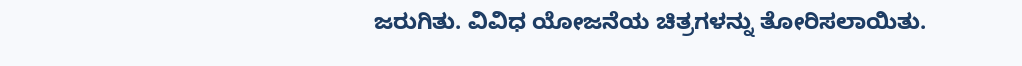ಜರುಗಿತು. ವಿವಿಧ ಯೋಜನೆಯ ಚಿತ್ರಗಳನ್ನು ತೋರಿಸಲಾಯಿತು.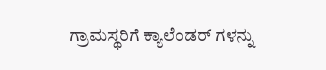ಗ್ರಾಮಸ್ಥರಿಗೆ ಕ್ಯಾಲೆಂಡರ್ ಗಳನ್ನು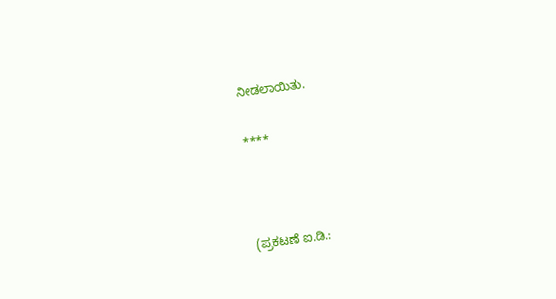ನೀಡಲಾಯಿತು.

****



(ಪ್ರಕಟಣೆ ಐ.ಡಿ.: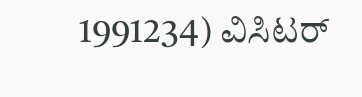1991234) ವಿಸಿಟರ್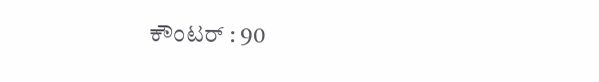ಕೌಂಟರ್ : 90